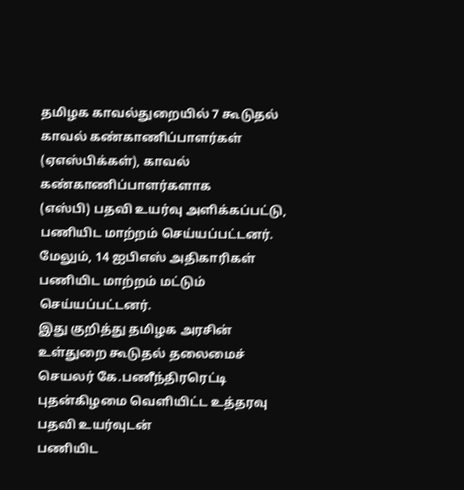தமிழக காவல்துறையில் 7 கூடுதல் காவல் கண்காணிப்பாளர்கள்
(ஏஎஸ்பிக்கள்), காவல்
கண்காணிப்பாளர்களாக
(எஸ்பி) பதவி உயர்வு அளிக்கப்பட்டு, பணியிட மாற்றம் செய்யப்பட்டனர். மேலும், 14 ஐபிஎஸ் அதிகாரிகள் பணியிட மாற்றம் மட்டும் செய்யப்பட்டனர்.
இது குறித்து தமிழக அரசின் உள்துறை கூடுதல் தலைமைச் செயலர் கே.பணீந்திரரெட்டி புதன்கிழமை வெளியிட்ட உத்தரவு பதவி உயர்வுடன்
பணியிட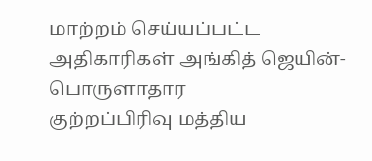மாற்றம் செய்யப்பட்ட
அதிகாரிகள் அங்கித் ஜெயின்-பொருளாதார
குற்றப்பிரிவு மத்திய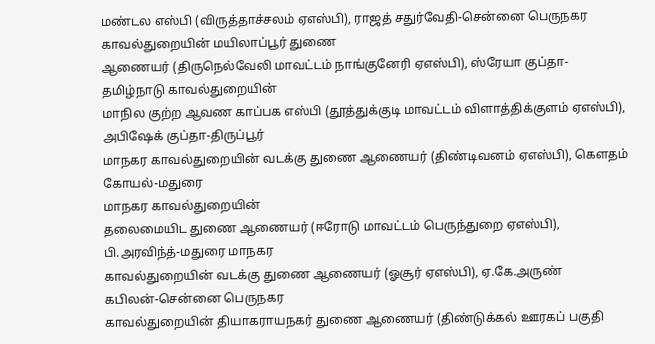மண்டல எஸ்பி (விருத்தாச்சலம் ஏஎஸ்பி), ராஜத் சதுர்வேதி-சென்னை பெருநகர காவல்துறையின் மயிலாப்பூர் துணை
ஆணையர் (திருநெல்வேலி மாவட்டம் நாங்குனேரி ஏஎஸ்பி), ஸ்ரேயா குப்தா- தமிழ்நாடு காவல்துறையின்
மாநில குற்ற ஆவண காப்பக எஸ்பி (தூத்துக்குடி மாவட்டம் விளாத்திக்குளம் ஏஎஸ்பி), அபிஷேக் குப்தா-திருப்பூர்
மாநகர காவல்துறையின் வடக்கு துணை ஆணையர் (திண்டிவனம் ஏஎஸ்பி), கௌதம் கோயல்-மதுரை
மாநகர காவல்துறையின்
தலைமையிட துணை ஆணையர் (ஈரோடு மாவட்டம் பெருந்துறை ஏஎஸ்பி), பி.அரவிந்த்-மதுரை மாநகர
காவல்துறையின் வடக்கு துணை ஆணையர் (ஓசூர் ஏஎஸ்பி), ஏ.கே.அருண்
கபிலன்-சென்னை பெருநகர
காவல்துறையின் தியாகராயநகர் துணை ஆணையர் (திண்டுக்கல் ஊரகப் பகுதி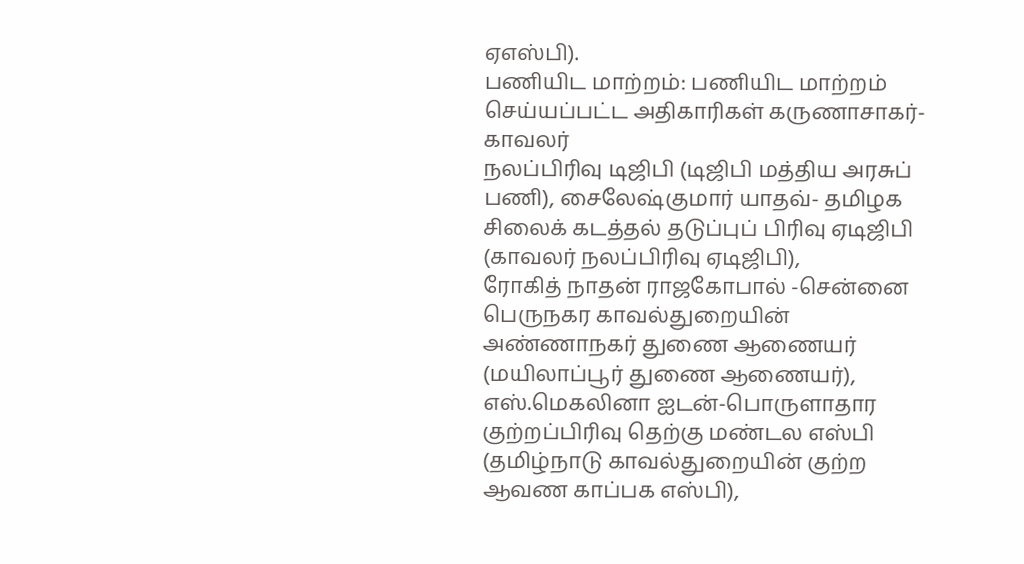ஏஎஸ்பி).
பணியிட மாற்றம்: பணியிட மாற்றம் செய்யப்பட்ட அதிகாரிகள் கருணாசாகர்-காவலர்
நலப்பிரிவு டிஜிபி (டிஜிபி மத்திய அரசுப் பணி), சைலேஷ்குமார் யாதவ்- தமிழக சிலைக் கடத்தல் தடுப்புப் பிரிவு ஏடிஜிபி
(காவலர் நலப்பிரிவு ஏடிஜிபி),
ரோகித் நாதன் ராஜகோபால் -சென்னை பெருநகர காவல்துறையின்
அண்ணாநகர் துணை ஆணையர் (மயிலாப்பூர் துணை ஆணையர்),
எஸ்.மெகலினா ஐடன்-பொருளாதார
குற்றப்பிரிவு தெற்கு மண்டல எஸ்பி (தமிழ்நாடு காவல்துறையின் குற்ற
ஆவண காப்பக எஸ்பி),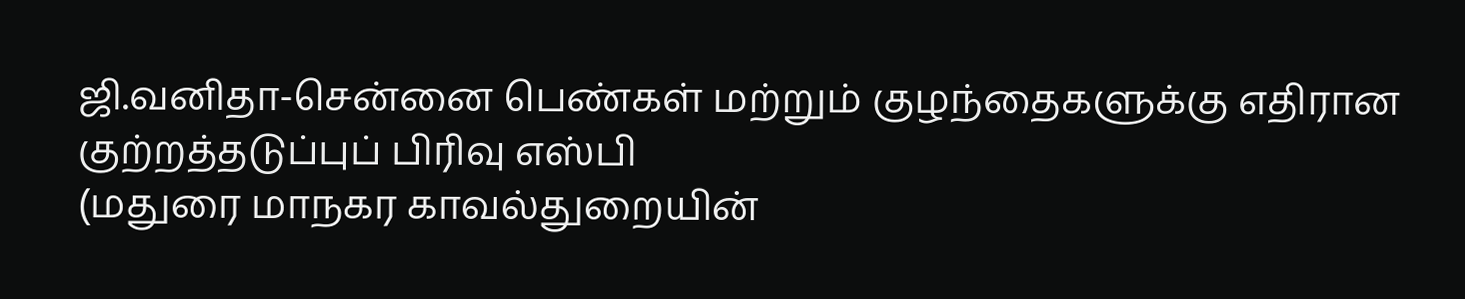ஜி.வனிதா-சென்னை பெண்கள் மற்றும் குழந்தைகளுக்கு எதிரான
குற்றத்தடுப்புப் பிரிவு எஸ்பி
(மதுரை மாநகர காவல்துறையின்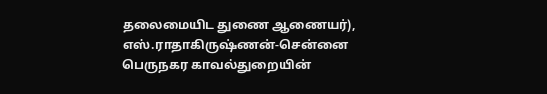தலைமையிட துணை ஆணையர்),
எஸ்.ராதாகிருஷ்ணன்-சென்னை பெருநகர காவல்துறையின்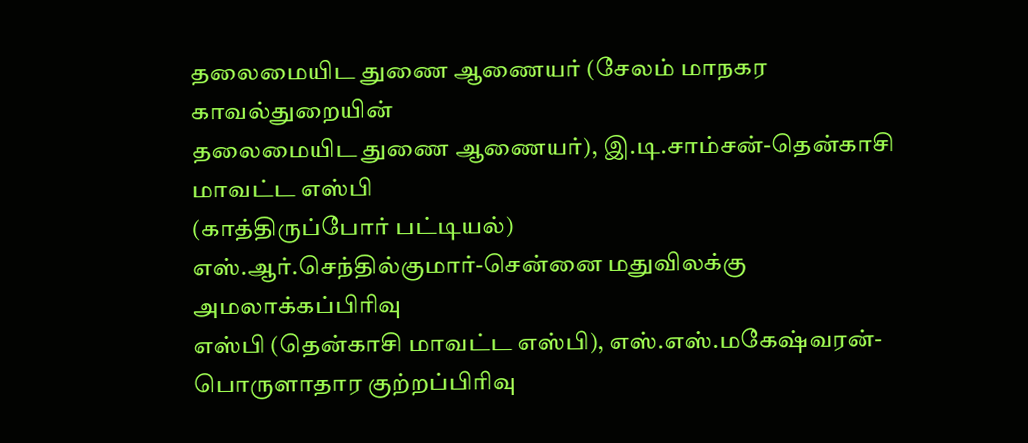தலைமையிட துணை ஆணையர் (சேலம் மாநகர காவல்துறையின்
தலைமையிட துணை ஆணையர்), இ.டி.சாம்சன்-தென்காசி மாவட்ட எஸ்பி
(காத்திருப்போர் பட்டியல்)
எஸ்.ஆர்.செந்தில்குமார்-சென்னை மதுவிலக்கு அமலாக்கப்பிரிவு
எஸ்பி (தென்காசி மாவட்ட எஸ்பி), எஸ்.எஸ்.மகேஷ்வரன்-பொருளாதார குற்றப்பிரிவு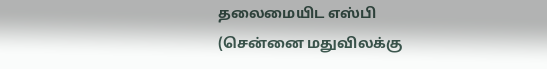தலைமையிட எஸ்பி (சென்னை மதுவிலக்கு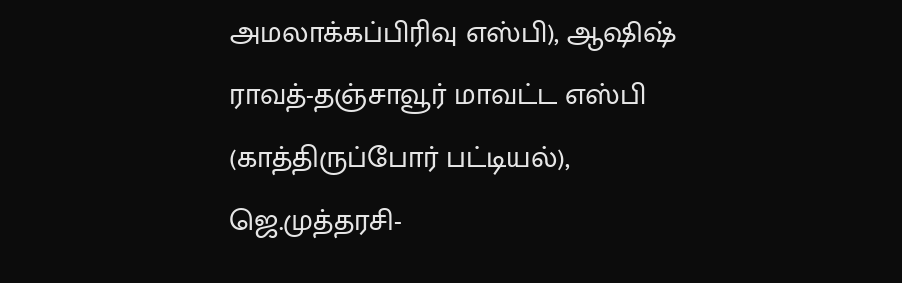அமலாக்கப்பிரிவு எஸ்பி), ஆஷிஷ் ராவத்-தஞ்சாவூர் மாவட்ட எஸ்பி (காத்திருப்போர் பட்டியல்), ஜெ.முத்தரசி-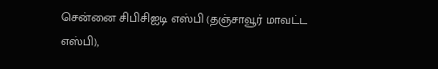சென்னை சிபிசிஐடி எஸ்பி (தஞ்சாவூர் மாவட்ட எஸ்பி),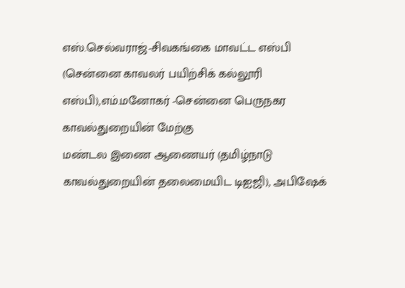எஸ்.செல்வராஜ்-சிவகங்கை மாவட்ட எஸ்பி (சென்னை காவலர் பயிற்சிக் கல்லூரி எஸ்பி),எம்.மனோகர் -சென்னை பெருநகர காவல்துறையின் மேற்கு
மண்டல இணை ஆணையர் (தமிழ்நாடு காவல்துறையின் தலைமையிட டிஐஜி), அபிஷேக்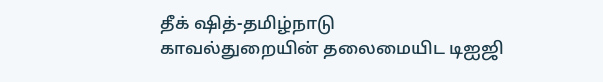தீக் ஷித்-தமிழ்நாடு
காவல்துறையின் தலைமையிட டிஐஜி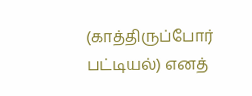(காத்திருப்போர் பட்டியல்) எனத்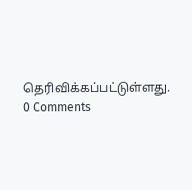தெரிவிக்கப்பட்டுள்ளது.
0 Comments